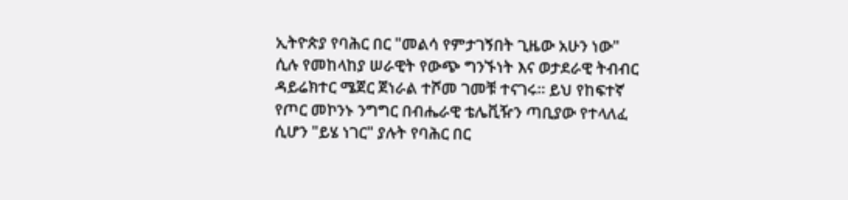ኢትዮጵያ የባሕር በር "መልሳ የምታገኝበት ጊዜው አሁን ነው" ሲሉ የመከላከያ ሠራዊት የውጭ ግንኙነት እና ወታደራዊ ትብብር ዳይሬክተር ሜጀር ጀነራል ተሾመ ገመቹ ተናገሩ። ይህ የከፍተኛ የጦር መኮንኑ ንግግር በብሔራዊ ቴሌቪዥን ጣቢያው የተላለፈ ሲሆን "ይሄ ነገር" ያሉት የባሕር በር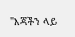"እጃችን ላይ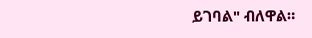ይገባል" ብለዋል።